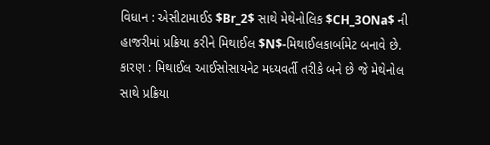વિધાન : એસીટામાઈડ $Br_2$ સાથે મેથેનોલિક $CH_3ONa$ ની હાજરીમાં પ્રક્રિયા કરીને મિથાઈલ $N$-મિથાઈલકાર્બામેટ બનાવે છે.
કારણ : મિથાઈલ આઈસોસાયનેટ મધ્યવર્તી તરીકે બને છે જે મેથેનોલ સાથે પ્રક્રિયા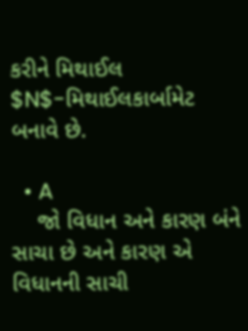કરીને મિથાઈલ $N$-મિથાઈલકાર્બામેટ બનાવે છે.

  • A
    જો વિધાન અને કારણ બંને સાચા છે અને કારણ એ વિધાનની સાચી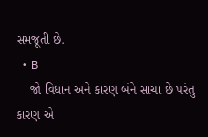સમજૂતી છે.
  • B
    જો વિધાન અને કારણ બંને સાચા છે પરંતુ કારણ એ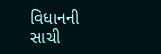વિધાનની સાચી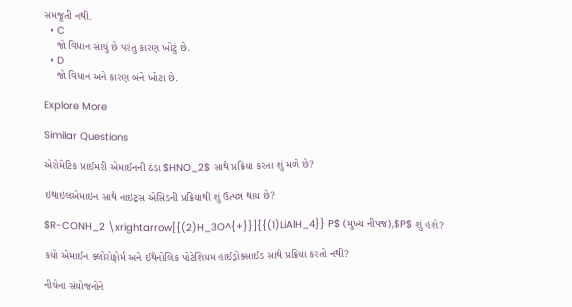સમજૂતી નથી.
  • C
    જો વિધાન સાચું છે પરંતુ કારણ ખોટું છે.
  • D
    જો વિધાન અને કારણ બંને ખોટા છે.

Explore More

Similar Questions

એરોમેટિક પ્રાઈમરી એમાઈનની ઠંડા $HNO_2$ સાથે પ્રક્રિયા કરતા શું મળે છે?

ઇથાઇલએમાઇન સાથે નાઇટ્રસ એસિડની પ્રક્રિયાથી શું ઉત્પન્ન થાય છે?

$R-CONH_2 \xrightarrow[{(2)H_3O^{+}}]{{(1)LiAlH_4}} P$ (મુખ્ય નીપજ),$P$ શું હશે?

કયો એમાઈન ક્લોરોફોર્મ અને ઈથેનોલિક પોટેશિયમ હાઈડ્રોક્સાઈડ સાથે પ્રક્રિયા કરતો નથી?

નીચેના સંયોજનોને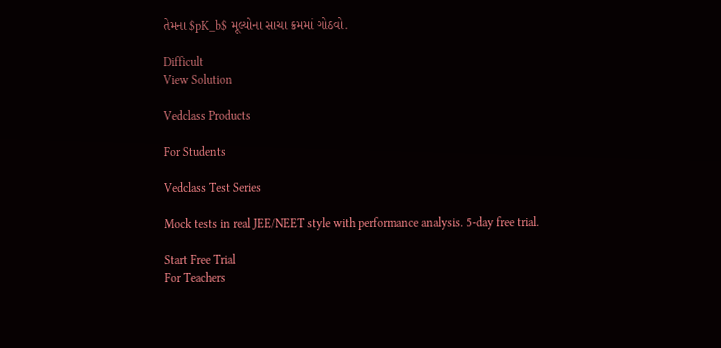તેમના $pK_b$ મૂલ્યોના સાચા ક્રમમાં ગોઠવો.

Difficult
View Solution

Vedclass Products

For Students

Vedclass Test Series

Mock tests in real JEE/NEET style with performance analysis. 5-day free trial.

Start Free Trial
For Teachers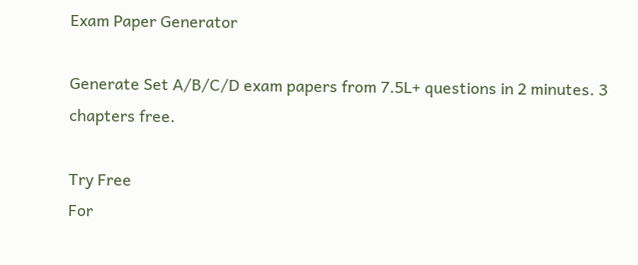Exam Paper Generator

Generate Set A/B/C/D exam papers from 7.5L+ questions in 2 minutes. 3 chapters free.

Try Free
For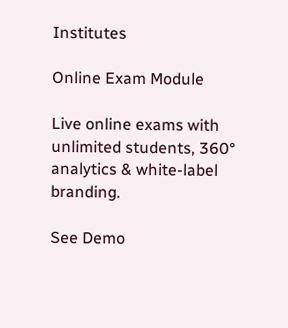Institutes

Online Exam Module

Live online exams with unlimited students, 360° analytics & white-label branding.

See Demo